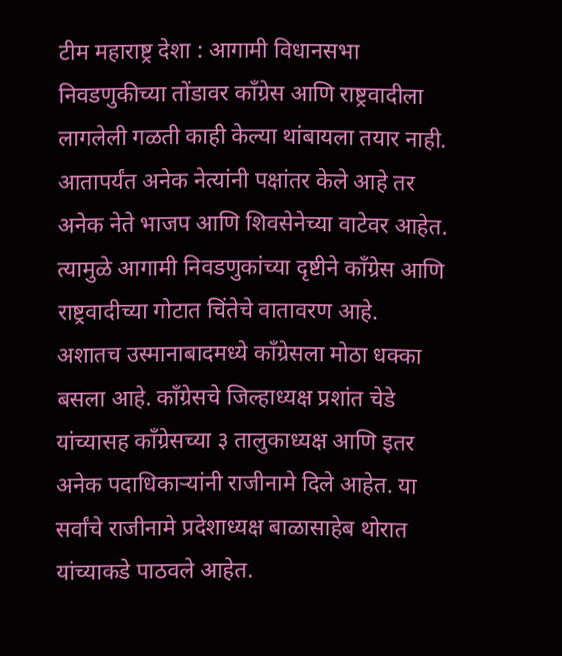टीम महाराष्ट्र देशा : आगामी विधानसभा निवडणुकीच्या तोंडावर कॉंग्रेस आणि राष्ट्रवादीला लागलेली गळती काही केल्या थांबायला तयार नाही. आतापर्यंत अनेक नेत्यांनी पक्षांतर केले आहे तर अनेक नेते भाजप आणि शिवसेनेच्या वाटेवर आहेत. त्यामुळे आगामी निवडणुकांच्या दृष्टीने कॉंग्रेस आणि राष्ट्रवादीच्या गोटात चिंतेचे वातावरण आहे.
अशातच उस्मानाबादमध्ये कॉंग्रेसला मोठा धक्का बसला आहे. काँग्रेसचे जिल्हाध्यक्ष प्रशांत चेडे यांच्यासह काँग्रेसच्या ३ तालुकाध्यक्ष आणि इतर अनेक पदाधिकाऱ्यांनी राजीनामे दिले आहेत. या सर्वांचे राजीनामे प्रदेशाध्यक्ष बाळासाहेब थोरात यांच्याकडे पाठवले आहेत.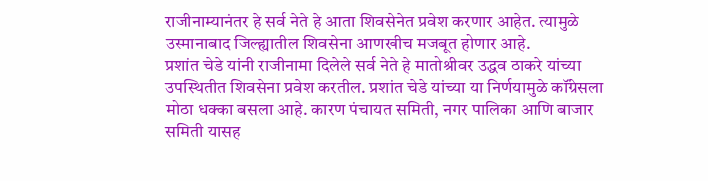राजीनाम्यानंतर हे सर्व नेते हे आता शिवसेनेत प्रवेश करणार आहेत. त्यामुळे उस्मानाबाद जिल्ह्यातील शिवसेना आणखीच मजबूत होणार आहे.
प्रशांत चेडे यांनी राजीनामा दिलेले सर्व नेते हे मातोश्रीवर उद्धव ठाकरे यांच्या उपस्थितीत शिवसेना प्रवेश करतील. प्रशांत चेडे यांच्या या निर्णयामुळे कॉंग्रेसला मोठा धक्का बसला आहे. कारण पंचायत समिती, नगर पालिका आणि बाजार समिती यासह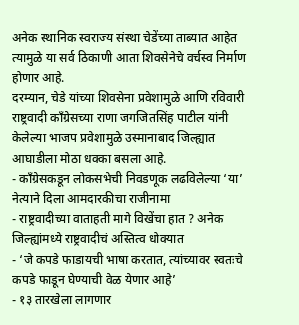अनेक स्थानिक स्वराज्य संस्था चेडेंच्या ताब्यात आहेत त्यामुळे या सर्व ठिकाणी आता शिवसेनेचे वर्चस्व निर्माण होणार आहे.
दरम्यान, चेडे यांच्या शिवसेना प्रवेशामुळे आणि रविवारी राष्ट्रवादी कॉंग्रेसच्या राणा जगजितसिंह पाटील यांनी केलेल्या भाजप प्रवेशामुळे उस्मानाबाद जिल्ह्यात आघाडीला मोठा धक्का बसला आहे.
- कॉंग्रेसकडून लोकसभेची निवडणूक लढविलेल्या ‘या’ नेत्याने दिला आमदारकीचा राजीनामा
- राष्ट्रवादीच्या वाताहती मागे विखेंचा हात ? अनेक जिल्ह्यांमध्ये राष्ट्रवादीचं अस्तित्व धोक्यात
- ‘जे कपडे फाडायची भाषा करतात, त्यांच्यावर स्वतःचे कपडे फाडून घेण्याची वेळ येणार आहे’
- १३ तारखेला लागणार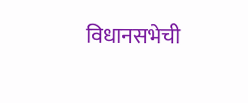विधानसभेची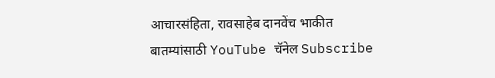आचारसंहिता, रावसाहेब दानवेंच भाकीत
बातम्यांसाठी YouTube चॅनेल Subscribe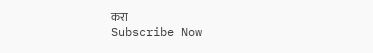करा
Subscribe Now